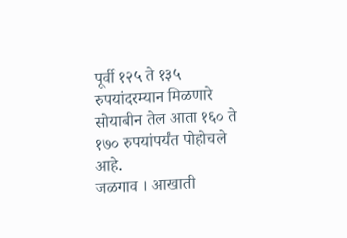पूर्वी १२५ ते १३५ रुपयांदरम्यान मिळणारे सोयाबीन तेल आता १६० ते १७० रुपयांपर्यंत पोहोचले आहे.
जळगाव । आखाती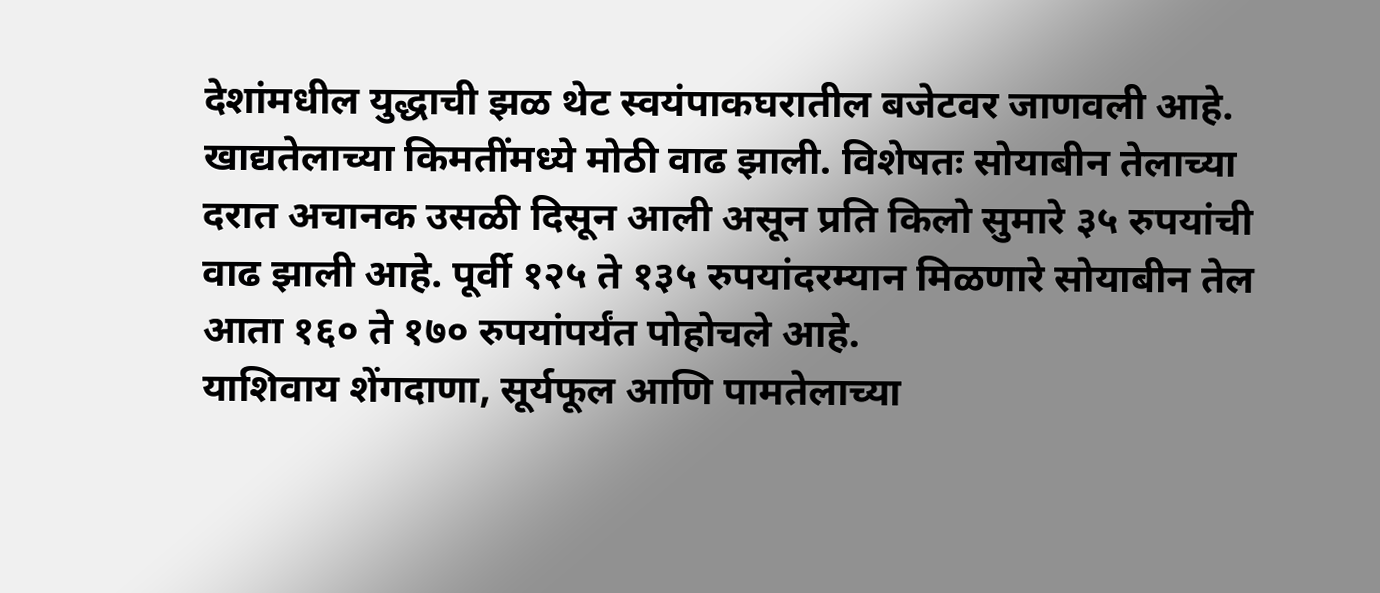देशांमधील युद्धाची झळ थेट स्वयंपाकघरातील बजेटवर जाणवली आहे. खाद्यतेलाच्या किमतींमध्ये मोठी वाढ झाली. विशेषतः सोयाबीन तेलाच्या दरात अचानक उसळी दिसून आली असून प्रति किलो सुमारे ३५ रुपयांची वाढ झाली आहे. पूर्वी १२५ ते १३५ रुपयांदरम्यान मिळणारे सोयाबीन तेल आता १६० ते १७० रुपयांपर्यंत पोहोचले आहे.
याशिवाय शेंगदाणा, सूर्यफूल आणि पामतेलाच्या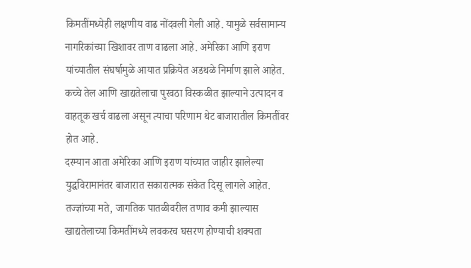किमतींमध्येही लक्षणीय वाढ नोंदवली गेली आहे. यामुळे सर्वसामान्य नागरिकांच्या खिशावर ताण वाढला आहे. अमेरिका आणि इराण यांच्यातील संघर्षामुळे आयात प्रक्रियेत अडथळे निर्माण झाले आहेत. कच्चे तेल आणि खाद्यतेलाचा पुरवठा विस्कळीत झाल्याने उत्पादन व वाहतूक खर्च वाढला असून त्याचा परिणाम थेट बाजारातील किमतींवर होत आहे.
दरम्यान आता अमेरिका आणि इराण यांच्यात जाहीर झालेल्या युद्धविरामानंतर बाजारात सकारात्मक संकेत दिसू लागले आहेत. तज्ज्ञांच्या मते, जागतिक पातळीवरील तणाव कमी झाल्यास खाद्यतेलाच्या किमतींमध्ये लवकरच घसरण होण्याची शक्यता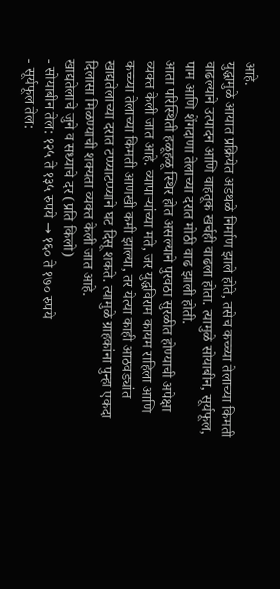आहे.
युद्धामुळे आयात प्रक्रियेत अडथळे निर्माण झाले होते, तसेच कच्च्या तेलाच्या किमती वाढल्याने उत्पादन आणि वाहतूक खर्चही वाढला होता. त्यामुळे सोयाबीन, सूर्यफूल, पाम आणि शेंगदाणा तेलाच्या दरात मोठी वाढ झाली होती.
आता परिस्थिती हळूहळू स्थिर होत असल्याने पुरवठा सुरळीत होण्याची अपेक्षा व्यक्त केली जात आहे. व्यापाऱ्यांच्या मते, जर युद्धविराम कायम राहिला आणि कच्च्या तेलाच्या किमती आणखी कमी झाल्या, तर येत्या काही आठवड्यांत खाद्यतेलाच्या दरात टप्प्याटप्प्याने घट दिसू शकते. त्यामुळे ग्राहकांना पुन्हा एकदा दिलासा मिळण्याची शक्यता व्यक्त केली जात आहे.
खाद्यतेलाचे जुने व सध्याचे दर (प्रति किलो)
- सोयाबीन तेल: १२५ ते १३५ रुपये → १६० ते १७० रुपये
- सूर्यफूल तेल: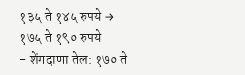१३५ ते १४५ रुपये → १७५ ते १९० रुपये
- शेंगदाणा तेल: १७० ते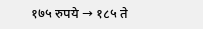१७५ रुपये → १८५ ते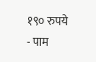१९० रुपये
- पाम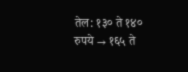तेल: १३० ते १४० रुपये → १६५ ते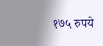१७५ रुपये